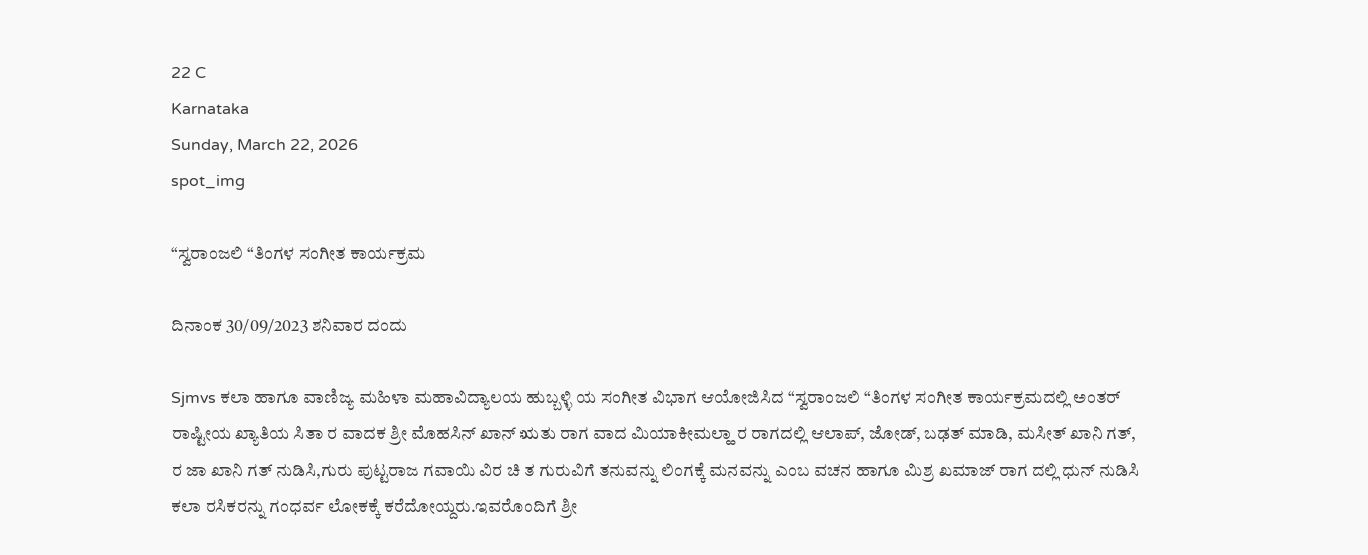22 C
Karnataka
Sunday, March 22, 2026
spot_img

“ಸ್ವರಾಂಜಲಿ “ತಿಂಗಳ ಸಂಗೀತ ಕಾರ್ಯಕ್ರಮ

ದಿನಾಂಕ 30/09/2023 ಶನಿವಾರ ದಂದು

Sjmvs ಕಲಾ ಹಾಗೂ ವಾಣಿಜ್ಯ ಮಹಿಳಾ ಮಹಾವಿದ್ಯಾಲಯ ಹುಬ್ಬಳ್ಳಿ ಯ ಸಂಗೀತ ವಿಭಾಗ ಆಯೋಜಿಸಿದ “ಸ್ವರಾಂಜಲಿ “ತಿಂಗಳ ಸಂಗೀತ ಕಾರ್ಯಕ್ರಮದಲ್ಲಿ ಅಂತರ್ ರಾಷ್ಟೀಯ ಖ್ಯಾತಿಯ ಸಿತಾ ರ ವಾದಕ ಶ್ರೀ ಮೊಹಸಿನ್ ಖಾನ್ ಋತು ರಾಗ ವಾದ ಮಿಯಾಕೀಮಲ್ಹಾ ರ ರಾಗದಲ್ಲಿ ಆಲಾಪ್, ಜೋಡ್, ಬಢತ್ ಮಾಡಿ, ಮಸೀತ್ ಖಾನಿ ಗತ್, ರ ಜಾ ಖಾನಿ ಗತ್ ನುಡಿಸಿ,ಗುರು ಪುಟ್ಟರಾಜ ಗವಾಯಿ ವಿರ ಚಿ ತ ಗುರುವಿಗೆ ತನುವನ್ನು ಲಿಂಗಕ್ಕೆ ಮನವನ್ನು ಎಂಬ ವಚನ ಹಾಗೂ ಮಿಶ್ರ ಖಮಾಜ್ ರಾಗ ದಲ್ಲಿ ಧುನ್ ನುಡಿಸಿ ಕಲಾ ರಸಿಕರನ್ನು ಗಂಧರ್ವ ಲೋಕಕ್ಕೆ ಕರೆದೋಯ್ದರು.ಇವರೊಂದಿಗೆ ಶ್ರೀ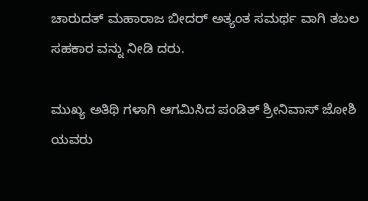ಚಾರುದತ್ ಮಹಾರಾಜ ಬೀದರ್ ಅತ್ಯಂತ ಸಮರ್ಥ ವಾಗಿ ತಬಲ ಸಹಕಾರ ವನ್ನು ನೀಡಿ ದರು.

ಮುಖ್ಯ ಅತಿಥಿ ಗಳಾಗಿ ಆಗಮಿಸಿದ ಪಂಡಿತ್ ಶ್ರೀನಿವಾಸ್ ಜೋಶಿ ಯವರು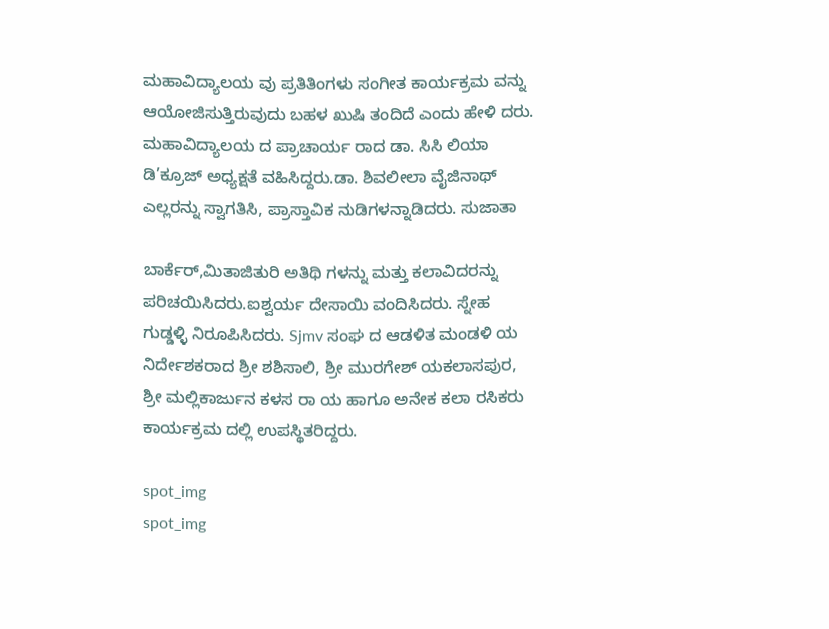ಮಹಾವಿದ್ಯಾಲಯ ವು ಪ್ರತಿತಿಂಗಳು ಸಂಗೀತ ಕಾರ್ಯಕ್ರಮ ವನ್ನು ಆಯೋಜಿಸುತ್ತಿರುವುದು ಬಹಳ ಖುಷಿ ತಂದಿದೆ ಎಂದು ಹೇಳಿ ದರು. ಮಹಾವಿದ್ಯಾಲಯ ದ ಪ್ರಾಚಾರ್ಯ ರಾದ ಡಾ. ಸಿಸಿ ಲಿಯಾ ಡಿ’ಕ್ರೂಜ್ ಅಧ್ಯಕ್ಷತೆ ವಹಿಸಿದ್ದರು.ಡಾ. ಶಿವಲೀಲಾ ವೈಜಿನಾಥ್ ಎಲ್ಲರನ್ನು ಸ್ವಾಗತಿಸಿ, ಪ್ರಾಸ್ತಾವಿಕ ನುಡಿಗಳನ್ನಾಡಿದರು. ಸುಜಾತಾ

ಬಾರ್ಕೆರ್,ಮಿತಾಜಿತುರಿ ಅತಿಥಿ ಗಳನ್ನು ಮತ್ತು ಕಲಾವಿದರನ್ನು ಪರಿಚಯಿಸಿದರು.ಐಶ್ವರ್ಯ ದೇಸಾಯಿ ವಂದಿಸಿದರು. ಸ್ನೇಹ ಗುಡ್ಡಳ್ಳಿ ನಿರೂಪಿಸಿದರು. Sjmv ಸಂಘ ದ ಆಡಳಿತ ಮಂಡಳಿ ಯ ನಿರ್ದೇಶಕರಾದ ಶ್ರೀ ಶಶಿಸಾಲಿ, ಶ್ರೀ ಮುರಗೇಶ್ ಯಕಲಾಸಪುರ, ಶ್ರೀ ಮಲ್ಲಿಕಾರ್ಜುನ ಕಳಸ ರಾ ಯ ಹಾಗೂ ಅನೇಕ ಕಲಾ ರಸಿಕರು ಕಾರ್ಯಕ್ರಮ ದಲ್ಲಿ ಉಪಸ್ಥಿತರಿದ್ದರು.

spot_img
spot_img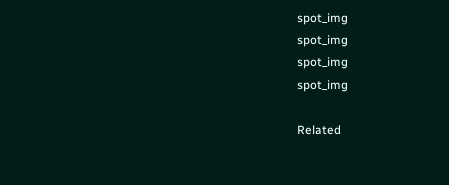spot_img
spot_img
spot_img
spot_img

Related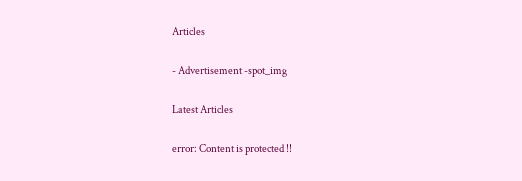Articles

- Advertisement -spot_img

Latest Articles

error: Content is protected !!